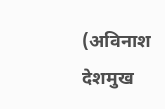(अविनाश देशमुख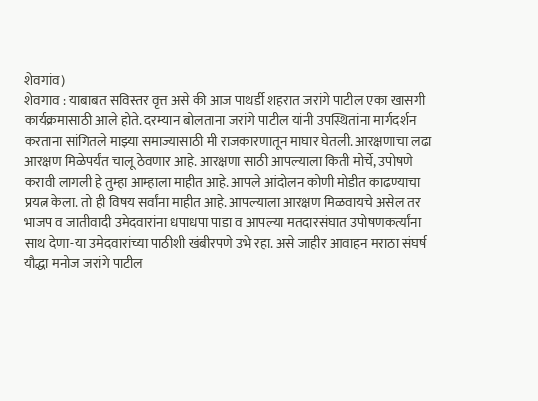शेवगांव)
शेवगाव : याबाबत सविस्तर वृत्त असे की आज पाथर्डी शहरात जरांगे पाटील एका खासगी कार्यक्रमासाठी आले होते. दरम्यान बोलताना जरांगे पाटील यांनी उपस्थितांना मार्गदर्शन करताना सांगितले माझ्या समाज्यासाठी मी राजकारणातून माघार घेतली. आरक्षणाचा लढा आरक्षण मिळेपर्यंत चालू ठेवणार आहे. आरक्षणा साठी आपल्याला किती मोर्चे, उपोषणे करावी लागली हे तुम्हा आम्हाला माहीत आहे. आपले आंदोलन कोणी मोडीत काढण्याचा
प्रयत्न केला. तो ही विषय सर्वांना माहीत आहे. आपल्याला आरक्षण मिळवायचे असेल तर भाजप व जातीवादी उमेदवारांना धपाधपा पाडा व आपल्या मतदारसंघात उपोषणकर्त्यांना साथ देणा-या उमेदवारांच्या पाठीशी खंबीरपणे उभे रहा. असे जाहीर आवाहन मराठा संघर्ष यौद्धा मनोज जरांगे पाटील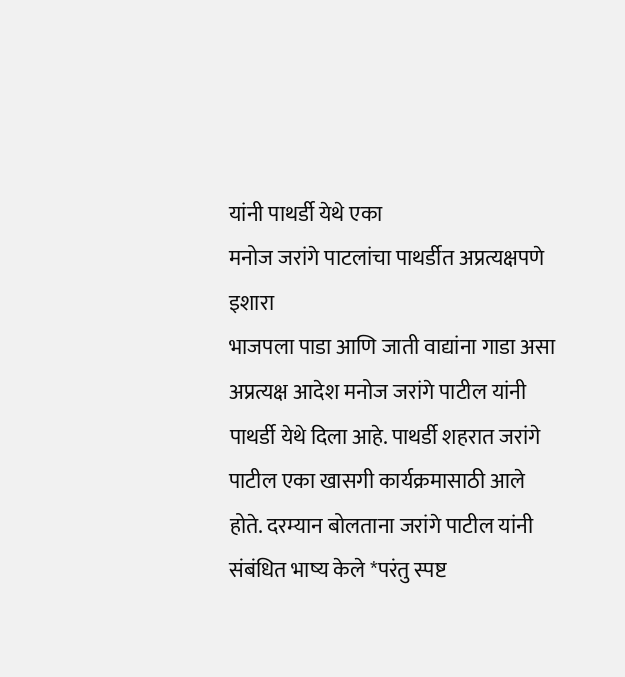यांनी पाथर्डी येथे एका
मनोज जरांगे पाटलांचा पाथर्डीत अप्रत्यक्षपणे इशारा
भाजपला पाडा आणि जाती वाद्यांना गाडा असा अप्रत्यक्ष आदेश मनोज जरांगे पाटील यांनी पाथर्डी येथे दिला आहे. पाथर्डी शहरात जरांगे पाटील एका खासगी कार्यक्रमासाठी आले होते. दरम्यान बोलताना जरांगे पाटील यांनी संबंधित भाष्य केले *परंतु स्पष्ट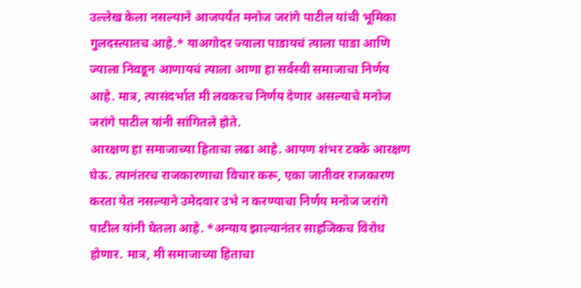उल्लेख केला नसल्याने आजपर्यंत मनोज जरांगे पाटील यांची भूमिका गुलदस्त्यातच आहे.* याअगोदर ज्याला पाडायचं त्याला पाडा आणि ज्याला निवडून आणायचं त्याला आणा हा सर्वस्वी समाजाचा निर्णय आहे. मात्र, त्यासंदर्भात मी लवकरच निर्णय देणार असल्याचे मनोज जरांगे पाटील यांनी सांगितले होते.
आरक्षण हा समाजाच्या हिताचा लढा आहे. आपण शंभर टक्के आरक्षण घेऊ. त्यानंतरच राजकारणाचा विचार करू, एका जातीवर राजकारण करता येत नसल्याने उमेदवार उभे न करण्याचा निर्णय मनोज जरांगे पाटील यांनी घेतला आहे. *अन्याय झाल्यानंतर साहजिकच विरोध होणार. मात्र, मी समाजाच्या हिताचा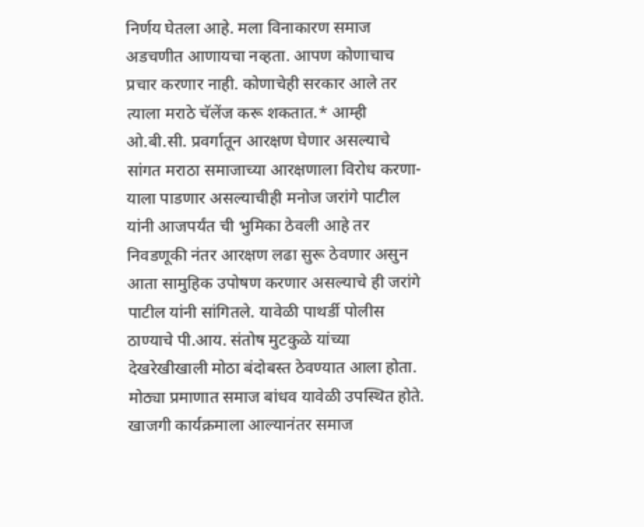निर्णय घेतला आहे. मला विनाकारण समाज अडचणीत आणायचा नव्हता. आपण कोणाचाच प्रचार करणार नाही. कोणाचेही सरकार आले तर त्याला मराठे चॅलेंज करू शकतात.* आम्ही ओ.बी.सी. प्रवर्गातून आरक्षण घेणार असल्याचे सांगत मराठा समाजाच्या आरक्षणाला विरोध करणा-याला पाडणार असल्याचीही मनोज जरांगे पाटील यांनी आजपर्यंत ची भुमिका ठेवली आहे तर निवडणूकी नंतर आरक्षण लढा सुरू ठेवणार असुन आता सामुहिक उपोषण करणार असल्याचे ही जरांगे पाटील यांनी सांगितले. यावेळी पाथर्डी पोलीस ठाण्याचे पी.आय. संतोष मुटकुळे यांच्या देखरेखीखाली मोठा बंदोबस्त ठेवण्यात आला होता. मोठ्या प्रमाणात समाज बांधव यावेळी उपस्थित होते.
खाजगी कार्यक्रमाला आल्यानंतर समाज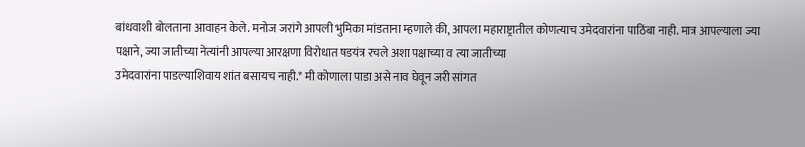बांधवाशी बोलताना आवाहन केले. मनोज जरांगे आपली भुमिका मांडताना म्हणाले की, आपला महाराष्ट्रातील कोणत्याच उमेदवारांना पाठिंबा नाही. मात्र आपल्याला ज्या पक्षाने, ज्या जातीच्या नेत्यांनी आपल्या आरक्षणा विरोधात षडयंत्र रचले अशा पक्षाच्या व त्या जातीच्या
उमेदवारांना पाडल्याशिवाय शांत बसायच नाही.* मी कोणाला पाडा असे नाव घेवून जरी सांगत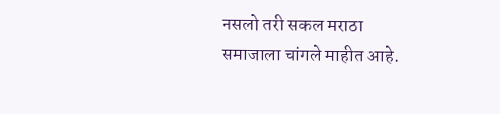नसलो तरी सकल मराठा समाजाला चांगले माहीत आहे.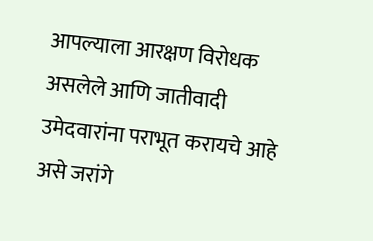आपल्याला आरक्षण विरोधक असलेले आणि जातीवादी उमेदवारांना पराभूत करायचे आहे असे जरांगे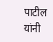पाटील यांनी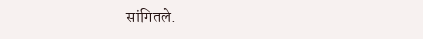सांगितले.